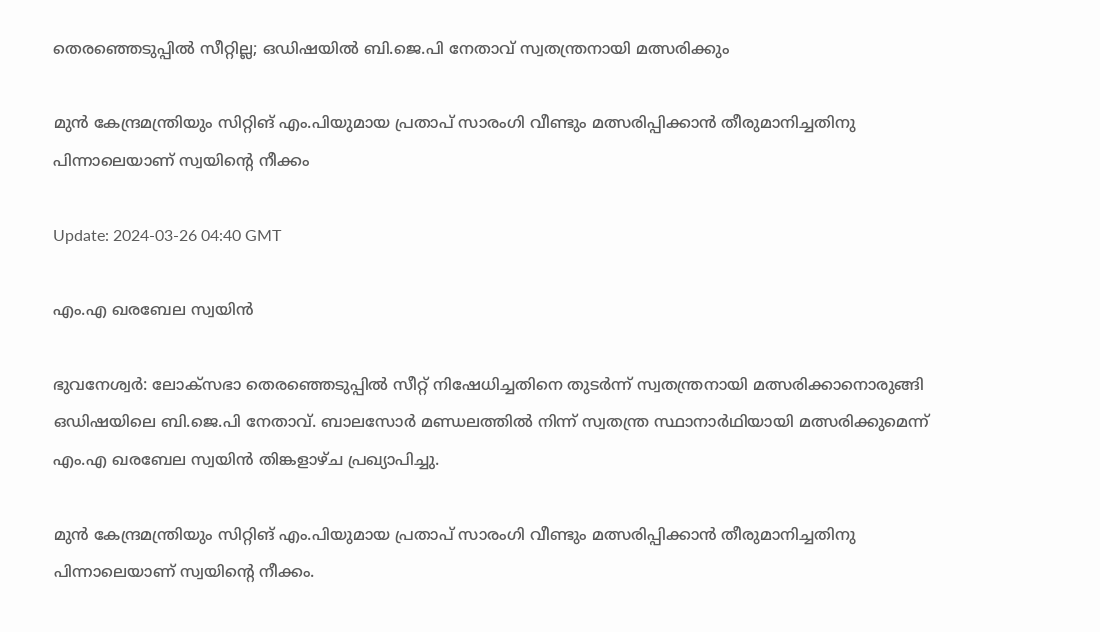തെരഞ്ഞെടുപ്പില്‍ സീറ്റില്ല; ഒഡിഷയില്‍ ബി.ജെ.പി നേതാവ് സ്വതന്ത്രനായി മത്സരിക്കും

മുൻ കേന്ദ്രമന്ത്രിയും സിറ്റിങ് എം.പിയുമായ പ്രതാപ് സാരംഗി വീണ്ടും മത്സരിപ്പിക്കാന്‍ തീരുമാനിച്ചതിനു പിന്നാലെയാണ് സ്വയിന്‍റെ നീക്കം

Update: 2024-03-26 04:40 GMT

എം.എ ഖരബേല സ്വയിൻ

ഭുവനേശ്വര്‍: ലോക്സഭാ തെരഞ്ഞെടുപ്പില്‍ സീറ്റ് നിഷേധിച്ചതിനെ തുടര്‍ന്ന് സ്വതന്ത്രനായി മത്സരിക്കാനൊരുങ്ങി ഒഡിഷയിലെ ബി.ജെ.പി നേതാവ്. ബാലസോർ മണ്ഡലത്തിൽ നിന്ന് സ്വതന്ത്ര സ്ഥാനാർഥിയായി മത്സരിക്കുമെന്ന് എം.എ ഖരബേല സ്വയിൻ തിങ്കളാഴ്ച പ്രഖ്യാപിച്ചു.

മുൻ കേന്ദ്രമന്ത്രിയും സിറ്റിങ് എം.പിയുമായ പ്രതാപ് സാരംഗി വീണ്ടും മത്സരിപ്പിക്കാന്‍ തീരുമാനിച്ചതിനു പിന്നാലെയാണ് സ്വയിന്‍റെ നീക്കം.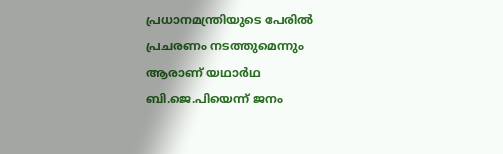പ്രധാനമന്ത്രിയുടെ പേരില്‍ പ്രചരണം നടത്തുമെന്നും ആരാണ് യഥാര്‍ഥ ബി.ജെ.പിയെന്ന് ജനം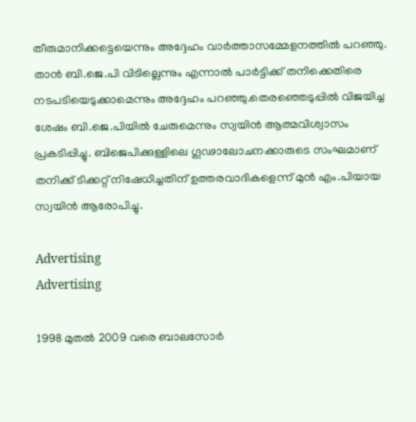തീരുമാനിക്കട്ടെയെന്നും അദ്ദേഹം വാര്‍ത്താസമ്മേളനത്തില്‍ പറഞ്ഞു. താൻ ബി.ജെ.പി വിടില്ലെന്നും എന്നാൽ പാർട്ടിക്ക് തനിക്കെതിരെ നടപടിയെടുക്കാമെന്നും അദ്ദേഹം പറഞ്ഞു.തെരഞ്ഞെടുപ്പിൽ വിജയിച്ച ശേഷം ബി.ജെ.പിയിൽ ചേരുമെന്നും സ്വയിന്‍ ആത്മവിശ്വാസം പ്രകടിപ്പിച്ചു. ബിജെപിക്കുള്ളിലെ ഗൂഢാലോചനക്കാരുടെ സംഘമാണ് തനിക്ക് ടിക്കറ്റ് നിഷേധിച്ചതിന് ഉത്തരവാദികളെന്ന് മുൻ എം.പിയായ സ്വയിൻ ആരോപിച്ചു.

Advertising
Advertising

1998 മുതല്‍ 2009 വരെ ബാലസോര്‍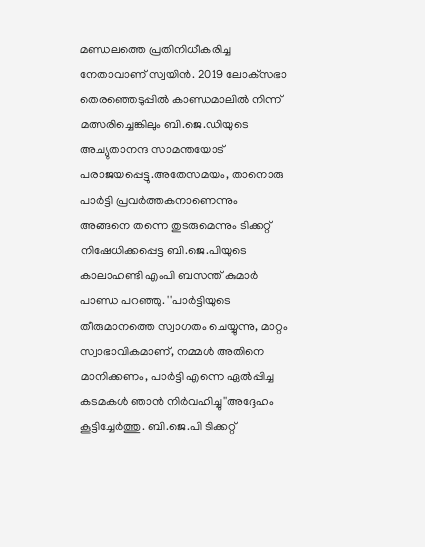മണ്ഡലത്തെ പ്രതിനിധീകരിച്ച നേതാവാണ് സ്വയിന്‍. 2019 ലോക്‌സഭാ തെരഞ്ഞെടുപ്പിൽ കാണ്ഡമാലിൽ നിന്ന് മത്സരിച്ചെങ്കിലും ബി.ജെ.ഡിയുടെ അച്യുതാനന്ദ സാമന്തയോട് പരാജയപ്പെട്ടു.അതേസമയം, താനൊരു പാർട്ടി പ്രവർത്തകനാണെന്നും അങ്ങനെ തന്നെ തുടരുമെന്നും ടിക്കറ്റ് നിഷേധിക്കപ്പെട്ട ബി.ജെ.പിയുടെ കാലാഹണ്ടി എംപി ബസന്ത് കുമാർ പാണ്ഡ പറഞ്ഞു. ''പാർട്ടിയുടെ തീരുമാനത്തെ സ്വാഗതം ചെയ്യുന്നു, മാറ്റം സ്വാഭാവികമാണ്, നമ്മൾ അതിനെ മാനിക്കണം, പാർട്ടി എന്നെ ഏൽപ്പിച്ച കടമകൾ ഞാൻ നിർവഹിച്ചു''അദ്ദേഹം കൂട്ടിച്ചേര്‍ത്തു. ബി.ജെ.പി ടിക്കറ്റ്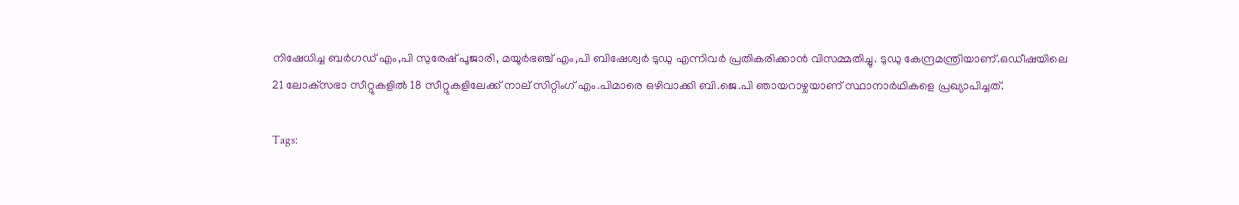നിഷേധിച്ച ബർഗഡ് എം,പി സുരേഷ് പൂജാരി, മയൂർഭഞ്ച് എം,പി ബിഷേശ്വര്‍ ടുഡു എന്നിവർ പ്രതികരിക്കാൻ വിസമ്മതിച്ചു. ടുഡു കേന്ദ്രമന്ത്രിയാണ്.ഒഡീഷയിലെ 21 ലോക്‌സഭാ സീറ്റുകളിൽ 18 സീറ്റുകളിലേക്ക് നാല് സിറ്റിംഗ് എം.പിമാരെ ഒഴിവാക്കി ബി.ജെ.പി ഞായറാഴ്ചയാണ് സ്ഥാനാർഥികളെ പ്രഖ്യാപിച്ചത്.

Tags: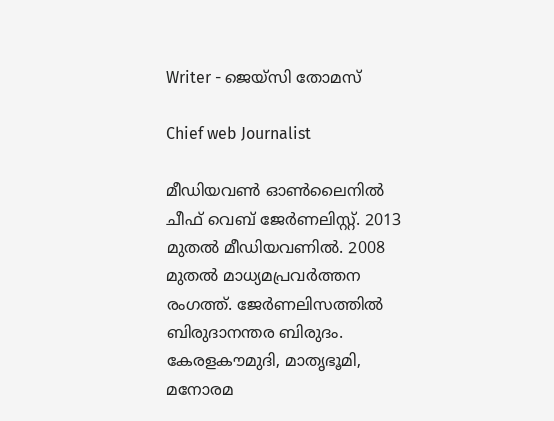Writer - ജെയ്സി തോമസ്

Chief web Journalist

മീഡിയവൺ ഓൺലൈനിൽ ചീഫ് വെബ് ജേർണലിസ്റ്റ്. 2013 മുതൽ മീഡിയവണിൽ. 2008 മുതൽ മാധ്യമപ്രവർത്തന രംഗത്ത്. ജേർണലിസത്തിൽ ബിരുദാനന്തര ബിരുദം. കേരളകൗമുദി, മാതൃഭൂമി, മനോരമ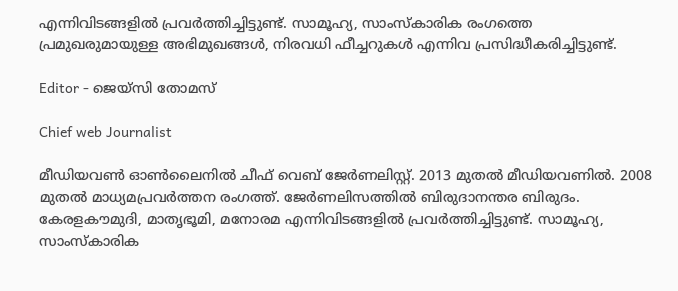എന്നിവിടങ്ങളിൽ പ്രവർത്തിച്ചിട്ടുണ്ട്. സാമൂഹ്യ, സാംസ്‌കാരിക രംഗത്തെ പ്രമുഖരുമായുള്ള അഭിമുഖങ്ങൾ, നിരവധി ഫീച്ചറുകൾ എന്നിവ പ്രസിദ്ധീകരിച്ചിട്ടുണ്ട്.

Editor - ജെയ്സി തോമസ്

Chief web Journalist

മീഡിയവൺ ഓൺലൈനിൽ ചീഫ് വെബ് ജേർണലിസ്റ്റ്. 2013 മുതൽ മീഡിയവണിൽ. 2008 മുതൽ മാധ്യമപ്രവർത്തന രംഗത്ത്. ജേർണലിസത്തിൽ ബിരുദാനന്തര ബിരുദം. കേരളകൗമുദി, മാതൃഭൂമി, മനോരമ എന്നിവിടങ്ങളിൽ പ്രവർത്തിച്ചിട്ടുണ്ട്. സാമൂഹ്യ, സാംസ്‌കാരിക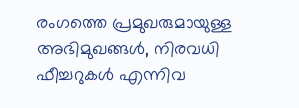രംഗത്തെ പ്രമുഖരുമായുള്ള അഭിമുഖങ്ങൾ, നിരവധി ഫീച്ചറുകൾ എന്നിവ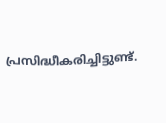പ്രസിദ്ധീകരിച്ചിട്ടുണ്ട്.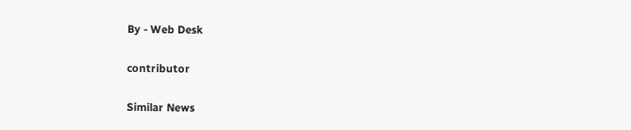By - Web Desk

contributor

Similar News